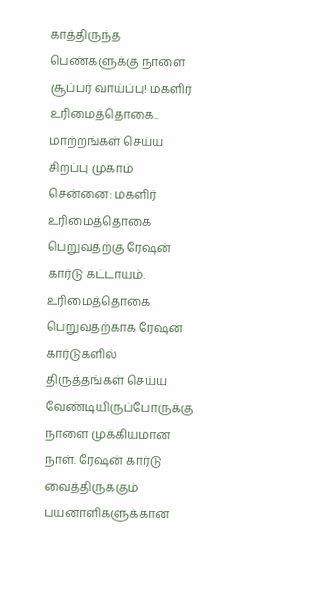காத்திருந்த பெண்களுக்கு நாளை சூப்பர் வாய்ப்பு! மகளிர் உரிமைத்தொகை.. மாற்றங்கள் செய்ய சிறப்பு முகாம்
சென்னை: மகளிர் உரிமைத்தொகை பெறுவதற்கு ரேஷன் கார்டு கட்டாயம். உரிமைத்தொகை பெறுவதற்காக ரேஷன் கார்டுகளில் திருத்தங்கள் செய்ய வேண்டியிருப்போருக்கு நாளை முக்கியமான நாள். ரேஷன் கார்டு வைத்திருக்கும் பயனாளிகளுக்கான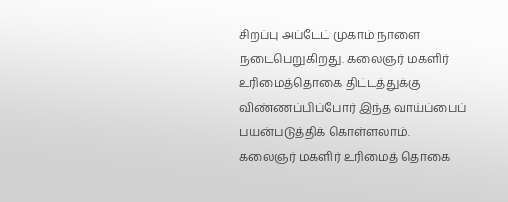சிறப்பு அப்டேட் முகாம் நாளை நடைபெறுகிறது. கலைஞர் மகளிர் உரிமைத்தொகை திட்டத்துக்கு விண்ணப்பிப்போர் இந்த வாய்ப்பைப் பயன்படுத்திக் கொள்ளலாம்.
கலைஞர் மகளிர் உரிமைத் தொகை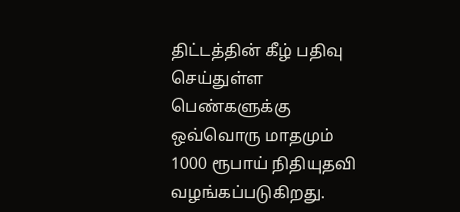திட்டத்தின் கீழ் பதிவு செய்துள்ள பெண்களுக்கு ஒவ்வொரு மாதமும் 1000 ரூபாய் நிதியுதவி வழங்கப்படுகிறது.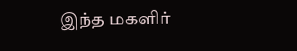இந்த மகளிர்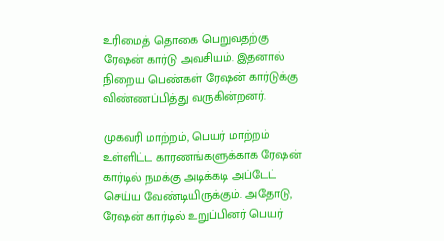உரிமைத் தொகை பெறுவதற்கு ரேஷன் கார்டு அவசியம். இதனால் நிறைய பெண்கள் ரேஷன் கார்டுக்கு விண்ணப்பித்து வருகின்றனர்.

முகவரி மாற்றம், பெயர் மாற்றம் உள்ளிட்ட காரணங்களுக்காக ரேஷன் கார்டில் நமக்கு அடிக்கடி அப்டேட் செய்ய வேண்டியிருக்கும். அதோடு, ரேஷன் கார்டில் உறுப்பினர் பெயர்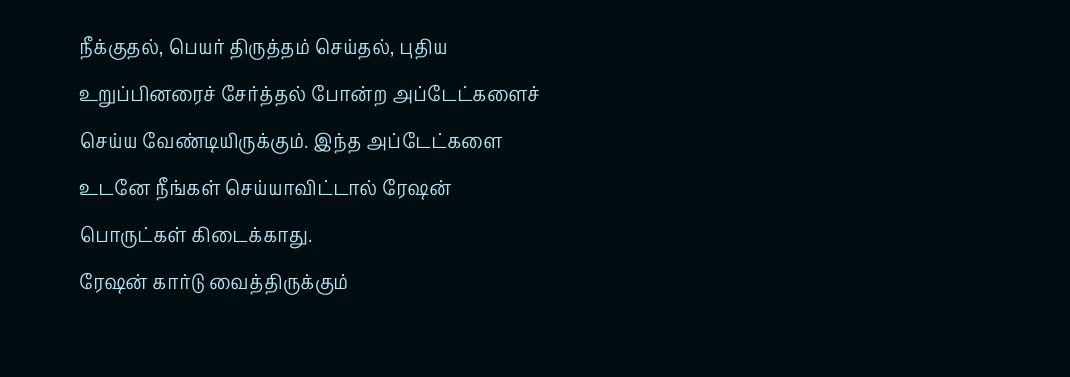நீக்குதல், பெயர் திருத்தம் செய்தல், புதிய உறுப்பினரைச் சேர்த்தல் போன்ற அப்டேட்களைச் செய்ய வேண்டியிருக்கும். இந்த அப்டேட்களை உடனே நீங்கள் செய்யாவிட்டால் ரேஷன் பொருட்கள் கிடைக்காது.
ரேஷன் கார்டு வைத்திருக்கும்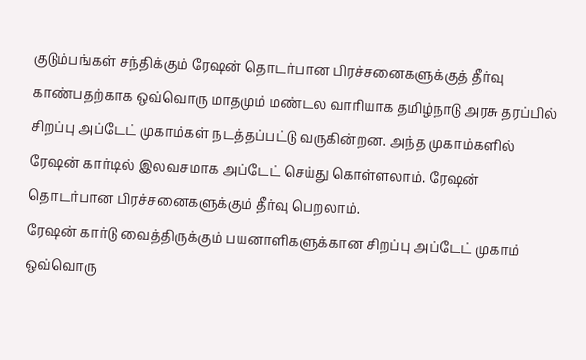குடும்பங்கள் சந்திக்கும் ரேஷன் தொடர்பான பிரச்சனைகளுக்குத் தீர்வு காண்பதற்காக ஒவ்வொரு மாதமும் மண்டல வாரியாக தமிழ்நாடு அரசு தரப்பில் சிறப்பு அப்டேட் முகாம்கள் நடத்தப்பட்டு வருகின்றன. அந்த முகாம்களில் ரேஷன் கார்டில் இலவசமாக அப்டேட் செய்து கொள்ளலாம். ரேஷன் தொடர்பான பிரச்சனைகளுக்கும் தீர்வு பெறலாம்.
ரேஷன் கார்டு வைத்திருக்கும் பயனாளிகளுக்கான சிறப்பு அப்டேட் முகாம் ஒவ்வொரு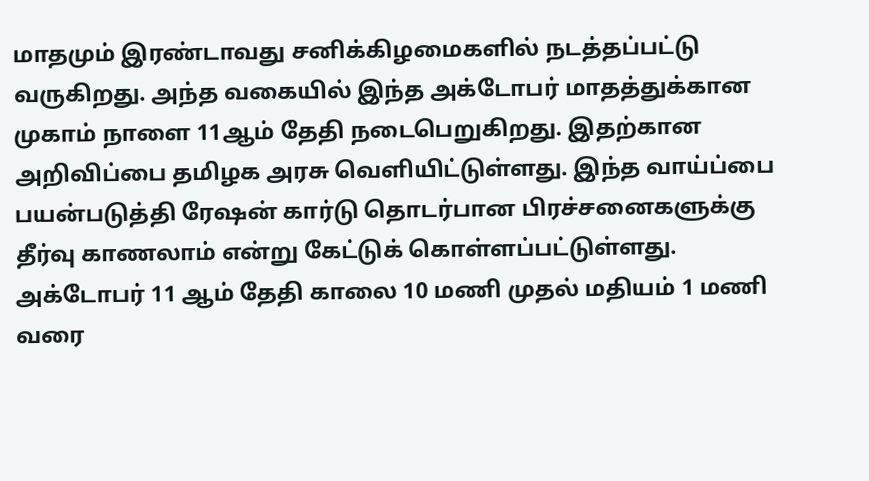மாதமும் இரண்டாவது சனிக்கிழமைகளில் நடத்தப்பட்டு வருகிறது. அந்த வகையில் இந்த அக்டோபர் மாதத்துக்கான முகாம் நாளை 11ஆம் தேதி நடைபெறுகிறது. இதற்கான அறிவிப்பை தமிழக அரசு வெளியிட்டுள்ளது. இந்த வாய்ப்பை பயன்படுத்தி ரேஷன் கார்டு தொடர்பான பிரச்சனைகளுக்கு தீர்வு காணலாம் என்று கேட்டுக் கொள்ளப்பட்டுள்ளது.
அக்டோபர் 11 ஆம் தேதி காலை 10 மணி முதல் மதியம் 1 மணி வரை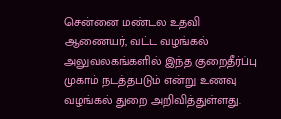சென்னை மண்டல உதவி ஆணையர், வட்ட வழங்கல் அலுவலகங்களில் இந்த குறைதீர்ப்பு முகாம் நடத்தபடும் என்று உணவு வழங்கல் துறை அறிவித்துள்ளது.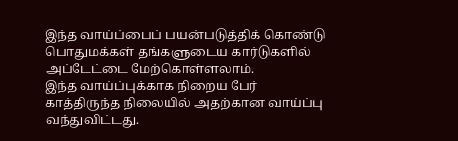இந்த வாய்ப்பைப் பயன்படுத்திக் கொண்டு பொதுமக்கள் தங்களுடைய கார்டுகளில் அப்டேட்டை மேற்கொள்ளலாம்.
இந்த வாய்ப்புக்காக நிறைய பேர் காத்திருந்த நிலையில் அதற்கான வாய்ப்பு வந்துவிட்டது.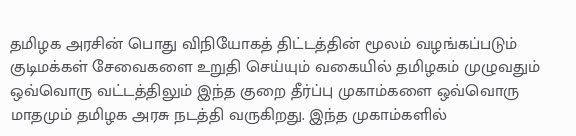தமிழக அரசின் பொது விநியோகத் திட்டத்தின் மூலம் வழங்கப்படும் குடிமக்கள் சேவைகளை உறுதி செய்யும் வகையில் தமிழகம் முழுவதும் ஒவ்வொரு வட்டத்திலும் இந்த குறை தீர்ப்பு முகாம்களை ஒவ்வொரு மாதமும் தமிழக அரசு நடத்தி வருகிறது. இந்த முகாம்களில்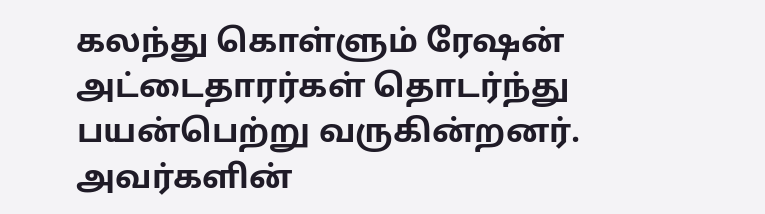கலந்து கொள்ளும் ரேஷன் அட்டைதாரர்கள் தொடர்ந்து பயன்பெற்று வருகின்றனர். அவர்களின்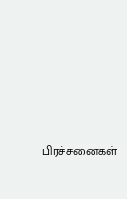பிரச்சனைகள்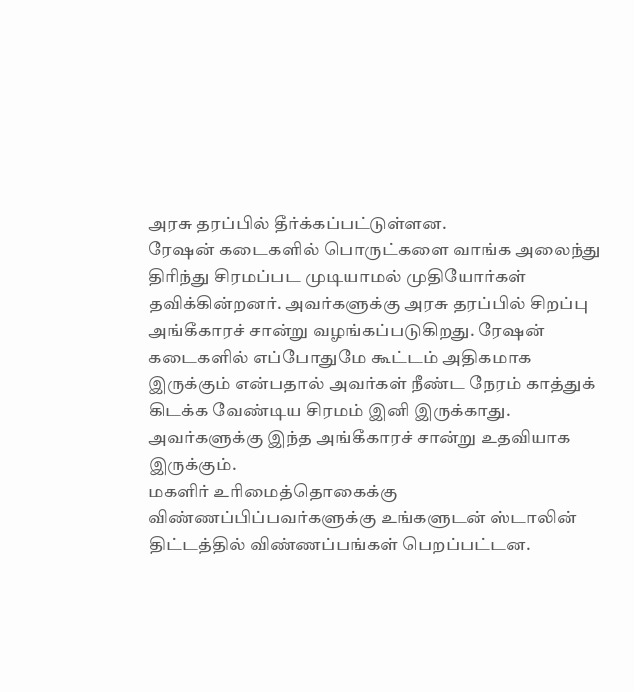அரசு தரப்பில் தீர்க்கப்பட்டுள்ளன.
ரேஷன் கடைகளில் பொருட்களை வாங்க அலைந்து திரிந்து சிரமப்பட முடியாமல் முதியோர்கள் தவிக்கின்றனர். அவர்களுக்கு அரசு தரப்பில் சிறப்பு அங்கீகாரச் சான்று வழங்கப்படுகிறது. ரேஷன் கடைகளில் எப்போதுமே கூட்டம் அதிகமாக இருக்கும் என்பதால் அவர்கள் நீண்ட நேரம் காத்துக் கிடக்க வேண்டிய சிரமம் இனி இருக்காது. அவர்களுக்கு இந்த அங்கீகாரச் சான்று உதவியாக இருக்கும்.
மகளிர் உரிமைத்தொகைக்கு விண்ணப்பிப்பவர்களுக்கு உங்களுடன் ஸ்டாலின் திட்டத்தில் விண்ணப்பங்கள் பெறப்பட்டன.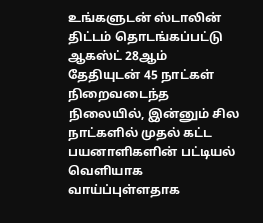உங்களுடன் ஸ்டாலின் திட்டம் தொடங்கப்பட்டு ஆகஸ்ட் 28ஆம் தேதியுடன் 45 நாட்கள் நிறைவடைந்த நிலையில், இன்னும் சில நாட்களில் முதல் கட்ட பயனாளிகளின் பட்டியல் வெளியாக வாய்ப்புள்ளதாக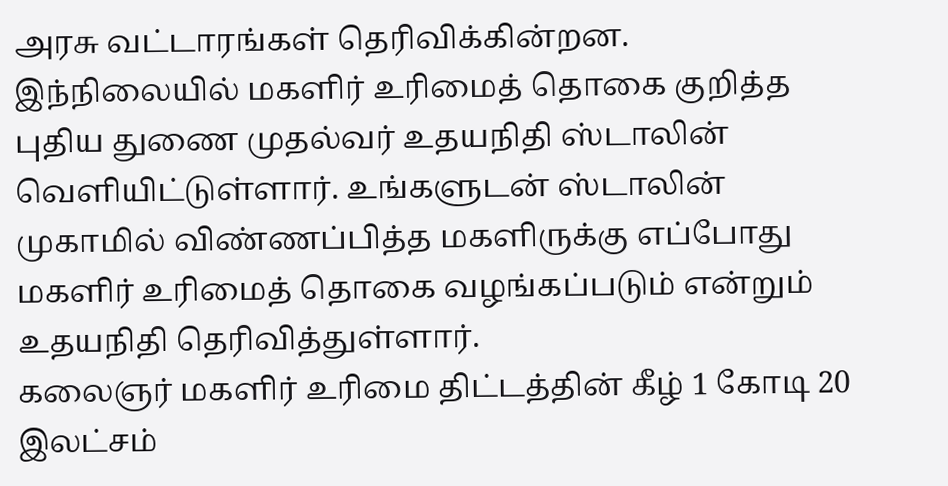அரசு வட்டாரங்கள் தெரிவிக்கின்றன.
இந்நிலையில் மகளிர் உரிமைத் தொகை குறித்த புதிய துணை முதல்வர் உதயநிதி ஸ்டாலின் வெளியிட்டுள்ளார். உங்களுடன் ஸ்டாலின் முகாமில் விண்ணப்பித்த மகளிருக்கு எப்போது மகளிர் உரிமைத் தொகை வழங்கப்படும் என்றும் உதயநிதி தெரிவித்துள்ளார்.
கலைஞர் மகளிர் உரிமை திட்டத்தின் கீழ் 1 கோடி 20 இலட்சம்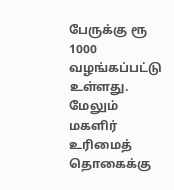பேருக்கு ரூ 1000 வழங்கப்பட்டு உள்ளது. மேலும் மகளிர் உரிமைத் தொகைக்கு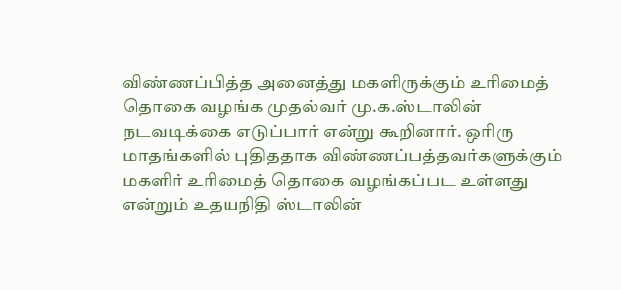விண்ணப்பித்த அனைத்து மகளிருக்கும் உரிமைத் தொகை வழங்க முதல்வர் மு.க.ஸ்டாலின் நடவடிக்கை எடுப்பார் என்று கூறினார். ஒரிரு மாதங்களில் புதிததாக விண்ணப்பத்தவர்களுக்கும் மகளிர் உரிமைத் தொகை வழங்கப்பட உள்ளது என்றும் உதயநிதி ஸ்டாலின்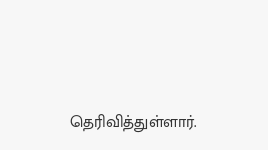தெரிவித்துள்ளார்.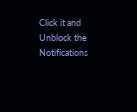Click it and Unblock the Notifications